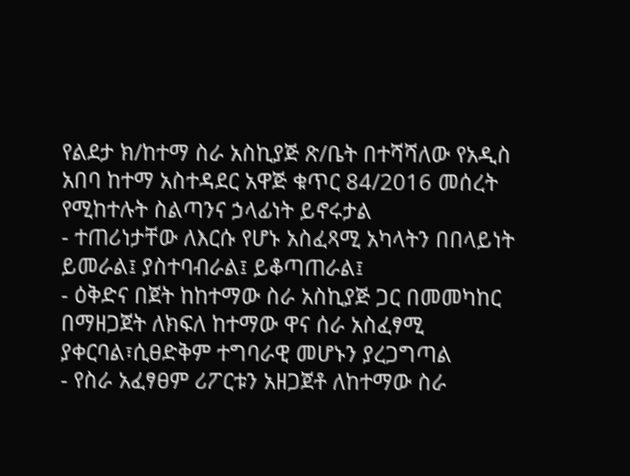የልደታ ክ/ከተማ ስራ አስኪያጅ ጽ/ቤት በተሻሻለው የአዲስ አበባ ከተማ አስተዳደር አዋጅ ቁጥር 84/2016 መሰረት የሚከተሉት ስልጣንና ኃላፊነት ይኖሩታል
- ተጠሪነታቸው ለእርሱ የሆኑ አስፈጻሚ አካላትን በበላይነት ይመራል፤ ያስተባብራል፤ ይቆጣጠራል፤
- ዕቅድና በጀት ከከተማው ስራ አስኪያጅ ጋር በመመካከር በማዘጋጀት ለክፍለ ከተማው ዋና ሰራ አስፈፃሚ ያቀርባል፣ሲፀድቅም ተግባራዊ መሆኑን ያረጋግጣል
- የስራ አፈፃፀም ሪፖርቱን አዘጋጀቶ ለከተማው ስራ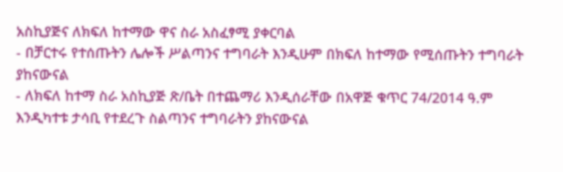አስኪያጅና ለክፍለ ከተማው ዋና ስራ አስፈፃሚ ያቀርባል
- በቻርተሩ የተሰጡትን ሌሎች ሥልጣንና ተግባራት እንዲሁም በክፍለ ከተማው የሚሰጡትን ተግባራት ያከናውናል
- ለክፍለ ከተማ ስራ አስኪያጅ ጽ/ቤት በተጨማሪ እንዲሰራቸው በአዋጅ ቁጥር 74/2014 ዓ.ም እንዲካተቱ ታሳቢ የተደረጉ ስልጣንና ተግባራትን ያከናውናል